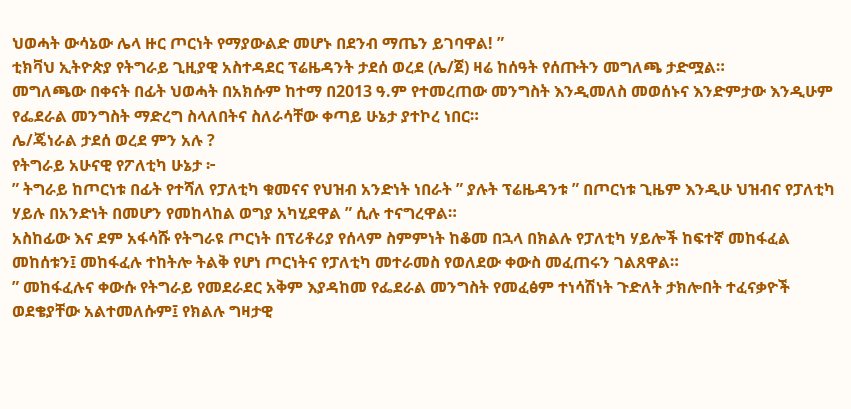ህወሓት ውሳኔው ሌላ ዙር ጦርነት የማያውልድ መሆኑ በደንብ ማጤን ይገባዋል! ”
ቲክቫህ ኢትዮጵያ የትግራይ ጊዚያዊ አስተዳደር ፕሬዜዳንት ታደሰ ወረደ (ሌ/ጀ) ዛሬ ከሰዓት የሰጡትን መግለጫ ታድሟል።
መግለጫው በቀናት በፊት ህወሓት በአክሱም ከተማ በ2013 ዓ.ም የተመረጠው መንግስት እንዲመለስ መወሰኑና እንድምታው እንዲሁም የፌደራል መንግስት ማድረግ ስላለበትና ስለራሳቸው ቀጣይ ሁኔታ ያተኮረ ነበር።
ሌ/ጄነራል ታደሰ ወረደ ምን አሉ ?
የትግራይ አሁናዊ የፖለቲካ ሁኔታ ፦
” ትግራይ ከጦርነቱ በፊት የተሻለ የፓለቲካ ቁመናና የህዝብ አንድነት ነበራት ” ያሉት ፕሬዜዳንቱ ” በጦርነቱ ጊዜም እንዲሁ ህዝብና የፓለቲካ ሃይሉ በአንድነት በመሆን የመከላከል ወግያ አካሂደዋል ” ሲሉ ተናግረዋል።
አስከፊው እና ደም አፋሳሹ የትግራዩ ጦርነት በፕሪቶሪያ የሰላም ስምምነት ከቆመ በኋላ በክልሉ የፓለቲካ ሃይሎች ከፍተኛ መከፋፈል መከሰቱን፤ መከፋፈሉ ተከትሎ ትልቅ የሆነ ጦርነትና የፓለቲካ መተራመስ የወለደው ቀውስ መፈጠሩን ገልጸዋል።
” መከፋፈሉና ቀውሱ የትግራይ የመደራደር አቅም እያዳከመ የፌደራል መንግስት የመፈፅም ተነሳሽነት ጉድለት ታክሎበት ተፈናቃዮች ወደቄያቸው አልተመለሱም፤ የክልሉ ግዛታዊ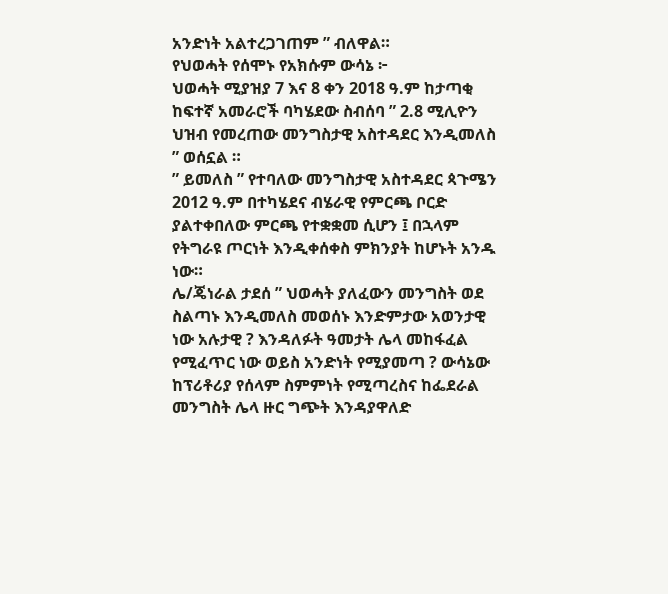አንድነት አልተረጋገጠም ” ብለዋል።
የህወሓት የሰሞኑ የአክሱም ውሳኔ ፦
ህወሓት ሚያዝያ 7 እና 8 ቀን 2018 ዓ.ም ከታጣቂ ከፍተኛ አመራሮች ባካሄደው ስብሰባ ” 2.8 ሚሊዮን ህዝብ የመረጠው መንግስታዊ አስተዳደር እንዲመለስ ” ወሰኗል ።
” ይመለስ ” የተባለው መንግስታዊ አስተዳደር ጳጉሜን 2012 ዓ.ም በተካሄደና ብሄራዊ የምርጫ ቦርድ ያልተቀበለው ምርጫ የተቋቋመ ሲሆን ፤ በኋላም የትግራዩ ጦርነት እንዲቀሰቀስ ምክንያት ከሆኑት አንዱ ነው።
ሌ/ጄነራል ታደሰ ” ህወሓት ያለፈውን መንግስት ወደ ስልጣኑ እንዲመለስ መወሰኑ እንድምታው አወንታዊ ነው አሉታዊ ? እንዳለፉት ዓመታት ሌላ መከፋፈል የሚፈጥር ነው ወይስ አንድነት የሚያመጣ ? ውሳኔው ከፕሪቶሪያ የሰላም ስምምነት የሚጣረስና ከፌደራል መንግስት ሌላ ዙር ግጭት እንዳያዋለድ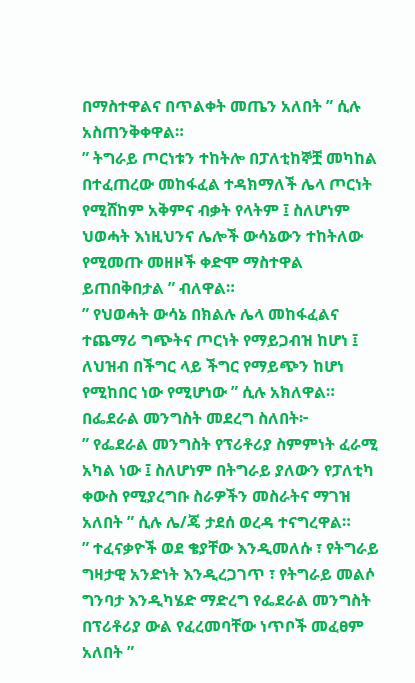በማስተዋልና በጥልቀት መጤን አለበት ” ሲሉ አስጠንቅቀዋል።
” ትግራይ ጦርነቱን ተከትሎ በፓለቲከኞቿ መካከል በተፈጠረው መከፋፈል ተዳክማለች ሌላ ጦርነት የሚሸከም አቅምና ብቃት የላትም ፤ ስለሆነም ህወሓት እነዚህንና ሌሎች ውሳኔውን ተከትለው የሚመጡ መዘዞች ቀድሞ ማስተዋል ይጠበቅበታል ” ብለዋል።
” የህወሓት ውሳኔ በክልሉ ሌላ መከፋፈልና ተጨማሪ ግጭትና ጦርነት የማይጋብዝ ከሆነ ፤ ለህዝብ በችግር ላይ ችግር የማይጭን ከሆነ የሚከበር ነው የሚሆነው ” ሲሉ አክለዋል።
በፌደራል መንግስት መደረግ ስለበት፦
” የፌደራል መንግስት የፕሪቶሪያ ስምምነት ፈራሚ አካል ነው ፤ ስለሆነም በትግራይ ያለውን የፓለቲካ ቀውስ የሚያረግቡ ስራዎችን መስራትና ማገዝ አለበት ” ሲሉ ሌ/ጄ ታደሰ ወረዳ ተናግረዋል።
” ተፈናቃዮች ወደ ቄያቸው እንዲመለሱ ፣ የትግራይ ግዛታዊ አንድነት እንዲረጋገጥ ፣ የትግራይ መልሶ ግንባታ እንዲካሄድ ማድረግ የፌደራል መንግስት በፕሪቶሪያ ውል የፈረመባቸው ነጥቦች መፈፀም አለበት ”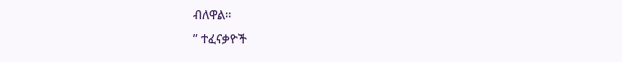ብለዋል።
” ተፈናቃዮች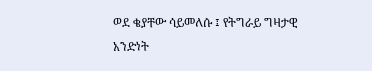ወደ ቄያቸው ሳይመለሱ ፤ የትግራይ ግዛታዊ አንድነት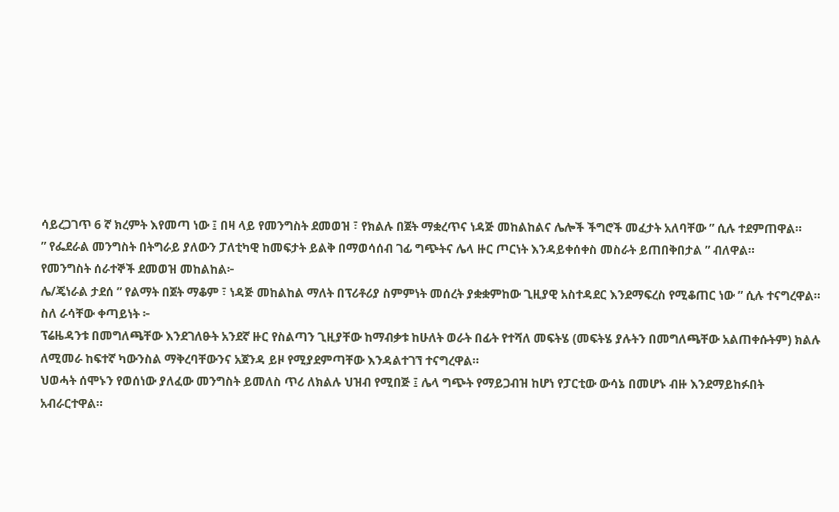ሳይረጋገጥ 6 ኛ ክረምት እየመጣ ነው ፤ በዛ ላይ የመንግስት ደመወዝ ፣ የክልሉ በጀት ማቋረጥና ነዳጅ መከልከልና ሌሎች ችግሮች መፈታት አለባቸው ” ሲሉ ተደምጠዋል።
” የፌደራል መንግስት በትግራይ ያለውን ፓለቲካዊ ከመፍታት ይልቅ በማወሳሰብ ገፊ ግጭትና ሌላ ዙር ጦርነት እንዳይቀሰቀስ መስራት ይጠበቅበታል ” ብለዋል።
የመንግስት ሰራተኞች ደመወዝ መከልከል፦
ሌ/ጄነራል ታደሰ ” የልማት በጀት ማቆም ፣ ነዳጅ መከልከል ማለት በፕሪቶሪያ ስምምነት መሰረት ያቋቋምከው ጊዚያዊ አስተዳደር እንደማፍረስ የሚቆጠር ነው ” ሲሉ ተናግረዋል።
ስለ ራሳቸው ቀጣይነት ፦
ፕሬዜዳንቱ በመግለጫቸው እንደገለፁት አንደኛ ዙር የስልጣን ጊዚያቸው ከማብቃቱ ከሁለት ወራት በፊት የተሻለ መፍትሄ (መፍትሄ ያሉትን በመግለጫቸው አልጠቀሱትም) ክልሉ ለሚመራ ከፍተኛ ካውንስል ማቅረባቸውንና አጀንዳ ይዞ የሚያደምጣቸው እንዳልተገኘ ተናግረዋል።
ህወሓት ሰሞኑን የወሰነው ያለፈው መንግስት ይመለስ ጥሪ ለክልሉ ህዝብ የሚበጅ ፤ ሌላ ግጭት የማይጋብዝ ከሆነ የፓርቲው ውሳኔ በመሆኑ ብዙ እንደማይከፉበት አብራርተዋል።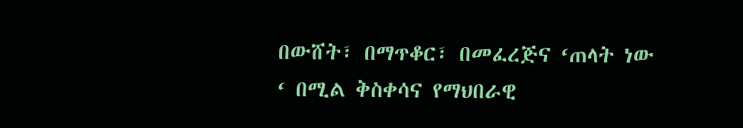በውሸት፣ በማጥቆር፣ በመፈረጅና ‘ጠላት ነው ‘ በሚል ቅስቀሳና የማህበራዊ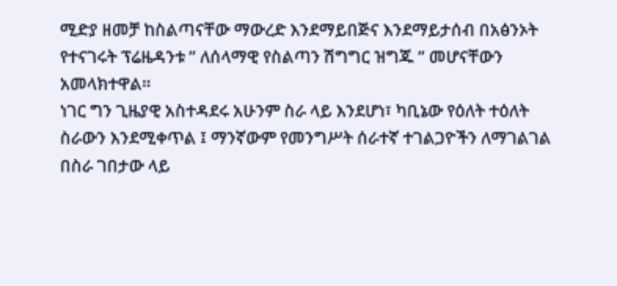ሚድያ ዘመቻ ከስልጣናቸው ማውረድ እንደማይበጅና እንደማይታሰብ በአፅንኦት የተናገሩት ፕሬዜዳንቱ ” ለሰላማዊ የስልጣን ሽግግር ዝግጁ ” መሆናቸውን አመላክተዋል።
ነገር ግን ጊዜያዊ አስተዳደሩ አሁንም ስራ ላይ እንደሆነ፣ ካቢኔው የዕለት ተዕለት ስራውን እንደሚቀጥል ፤ ማንኛውም የመንግሥት ሰራተኛ ተገልጋዮችን ለማገልገል በስራ ገበታው ላይ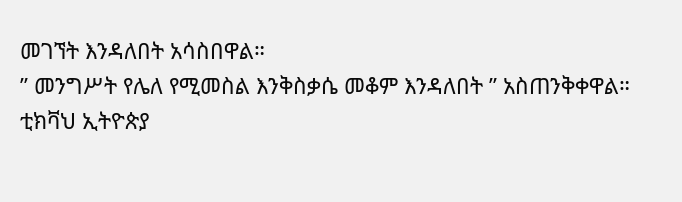መገኘት እንዳለበት አሳስበዋል።
” መንግሥት የሌለ የሚመስል እንቅስቃሴ መቆም እንዳለበት ” አስጠንቅቀዋል።
ቲክቫህ ኢትዮጵያ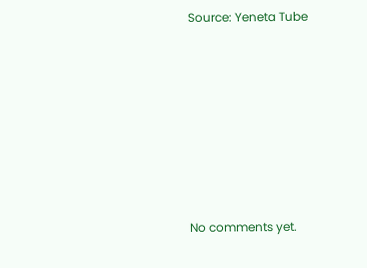Source: Yeneta Tube









No comments yet.